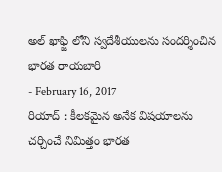అల్ ఖాఫ్జి లోని స్వదేశీయులను సందర్శించిన భారత రాయబారి
- February 16, 2017
రియాద్ : కీలకమైన అనేక విషయాలను చర్చించే నిమిత్తం భారత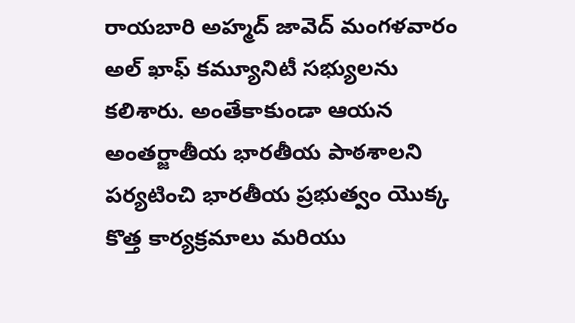రాయబారి అహ్మద్ జావెద్ మంగళవారం అల్ ఖాఫ్ కమ్యూనిటీ సభ్యులను కలిశారు. అంతేకాకుండా ఆయన అంతర్జాతీయ భారతీయ పాఠశాలని పర్యటించి భారతీయ ప్రభుత్వం యొక్క కొత్త కార్యక్రమాలు మరియు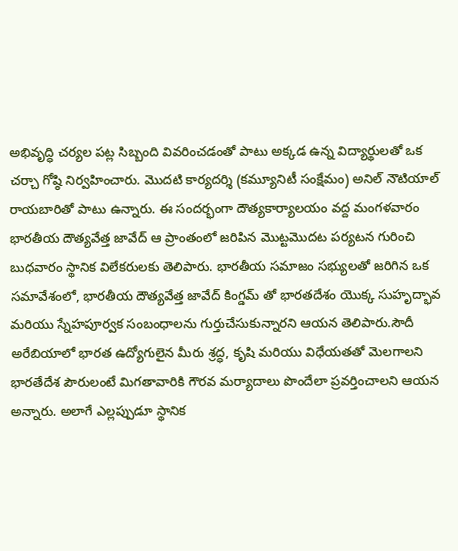అభివృద్ధి చర్యల పట్ల సిబ్బంది వివరించడంతో పాటు అక్కడ ఉన్న విద్యార్థులతో ఒక చర్చా గోష్ఠి నిర్వహించారు. మొదటి కార్యదర్శి (కమ్యూనిటీ సంక్షేమం) అనిల్ నౌటియాల్ రాయబారితో పాటు ఉన్నారు. ఈ సందర్భంగా దౌత్యకార్యాలయం వద్ద మంగళవారం భారతీయ దౌత్యవేత్త జావేద్ ఆ ప్రాంతంలో జరిపిన మొట్టమొదట పర్యటన గురించి బుధవారం స్థానిక విలేకరులకు తెలిపారు. భారతీయ సమాజం సభ్యులతో జరిగిన ఒక సమావేశంలో, భారతీయ దౌత్యవేత్త జావేద్ కింగ్డమ్ తో భారతదేశం యొక్క సుహృద్భావ మరియు స్నేహపూర్వక సంబంధాలను గుర్తుచేసుకున్నారని ఆయన తెలిపారు.సౌదీ అరేబియాలో భారత ఉద్యోగులైన మీరు శ్రద్ధ, కృషి మరియు విధేయతతో మెలగాలని భారతేదేశ పౌరులంటే మిగతావారికి గౌరవ మర్యాదాలు పొందేలా ప్రవర్తించాలని ఆయన అన్నారు. అలాగే ఎల్లప్పుడూ స్థానిక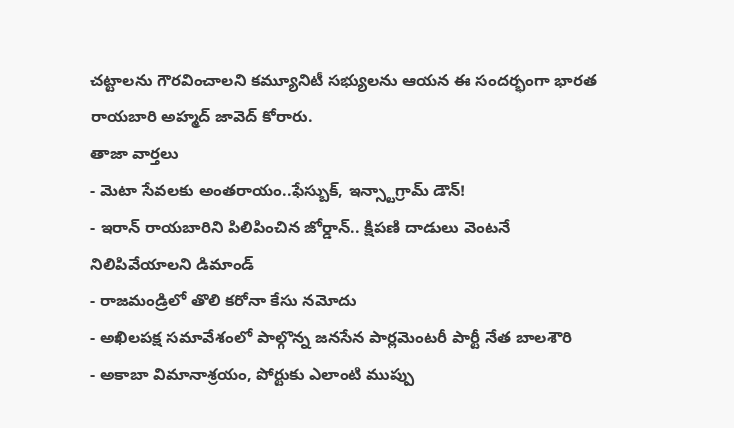చట్టాలను గౌరవించాలని కమ్యూనిటీ సభ్యులను ఆయన ఈ సందర్భంగా భారత రాయబారి అహ్మద్ జావెద్ కోరారు.
తాజా వార్తలు
- మెటా సేవలకు అంతరాయం..ఫేస్బుక్, ఇన్స్టాగ్రామ్ డౌన్!
- ఇరాన్ రాయబారిని పిలిపించిన జోర్డాన్.. క్షిపణి దాడులు వెంటనే నిలిపివేయాలని డిమాండ్
- రాజమండ్రిలో తొలి కరోనా కేసు నమోదు
- అఖిలపక్ష సమావేశంలో పాల్గొన్న జనసేన పార్లమెంటరీ పార్టీ నేత బాలశౌరి
- అకాబా విమానాశ్రయం, పోర్టుకు ఎలాంటి ముప్పు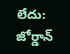లేదు: జోర్డాన్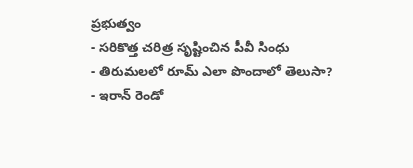ప్రభుత్వం
- సరికొత్త చరిత్ర సృష్టించిన పీవీ సింధు
- తిరుమలలో రూమ్ ఎలా పొందాలో తెలుసా?
- ఇరాన్ రెండో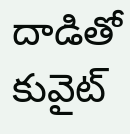దాడితో కువైట్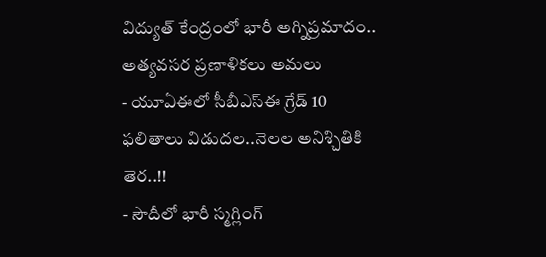విద్యుత్ కేంద్రంలో భారీ అగ్నిప్రమాదం.. అత్యవసర ప్రణాళికలు అమలు
- యూఏఈలో సీబీఎస్ఈ గ్రేడ్ 10 ఫలితాలు విడుదల..నెలల అనిశ్చితికి తెర..!!
- సౌదీలో భారీ స్మగ్లింగ్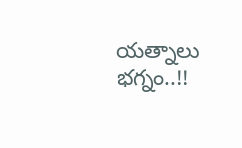యత్నాలు భగ్నం..!!